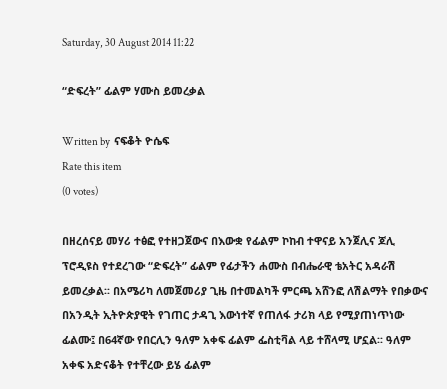Saturday, 30 August 2014 11:22

“ድፍረት” ፊልም ሃሙስ ይመረቃል

Written by  ናፍቆት ዮሴፍ
Rate this item
(0 votes)

በዘረሰናይ መሃሪ ተፅፎ የተዘጋጀውና በእውቋ የፊልም ኮከብ ተዋናይ አንጀሊና ጆሊ ፕሮዲዩስ የተደረገው “ድፍረት” ፊልም የፊታችን ሐሙስ በብሔራዊ ቴአትር አዳራሽ ይመረቃል፡፡ በአሜሪካ ለመጀመሪያ ጊዜ በተመልካች ምርጫ አሸንፎ ለሽልማት የበቃውና በአንዲት ኢትዮጵያዊት የገጠር ታዳጊ እውነተኛ የጠለፋ ታሪክ ላይ የሚያጠነጥነው ፊልሙ፤ በ64ኛው የበርሊን ዓለም አቀፍ ፊልም ፌስቲቫል ላይ ተሸላሚ ሆኗል፡፡ ዓለም አቀፍ አድናቆት የተቸረው ይሄ ፊልም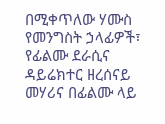በሚቀጥለው ሃሙስ የመንግስት ኃላፊዎች፣ የፊልሙ ደራሲና ዳይሬክተር ዘረሰናይ መሃሪና በፊልሙ ላይ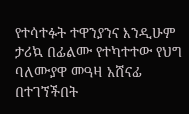የተሳተፉት ተዋንያንና እንዲሁም ታሪኳ በፊልሙ የተካተተው የህግ ባለሙያዋ መዓዛ አሸናፊ በተገኘችበት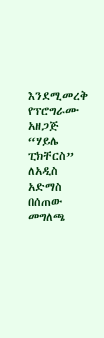እንደሚመረቅ የፕሮግራሙ አዘጋጅ “ሃይሌ ፒክቸርስ” ለአዲስ አድማስ በሰጠው መግለጫ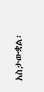አስታውቋል፡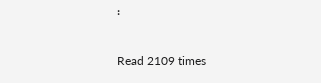፡

Read 2109 times